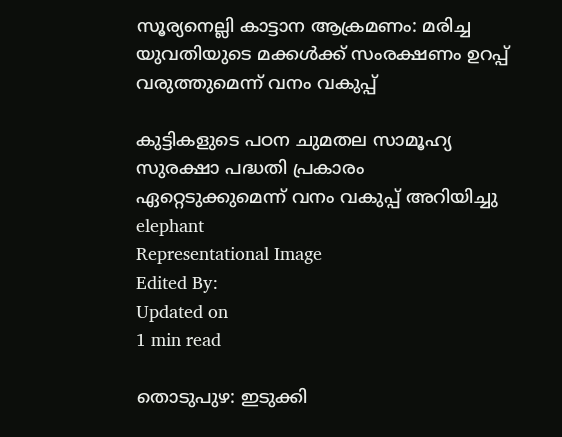സൂര്യനെല്ലി കാട്ടാന ആക്രമണം: മരിച്ച യുവതിയുടെ മക്കള്‍ക്ക് സംരക്ഷണം ഉറപ്പ് വരുത്തുമെന്ന് വനം വകുപ്പ്

കുട്ടികളുടെ പഠന ചുമതല സാമൂഹ്യ സുരക്ഷാ പദ്ധതി പ്രകാരം ഏറ്റെടുക്കുമെന്ന് വനം വകുപ്പ് അറിയിച്ചു
elephant
Representational Image
Edited By:
Updated on
1 min read

തൊടുപുഴ: ഇടുക്കി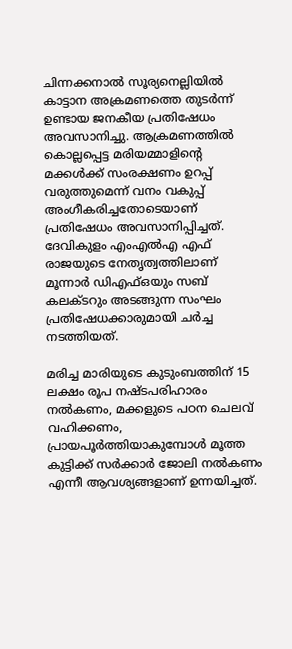ചിന്നക്കനാല്‍ സൂര്യനെല്ലിയില്‍ കാട്ടാന അക്രമണത്തെ തുടര്‍ന്ന് ഉണ്ടായ ജനകീയ പ്രതിഷേധം അവസാനിച്ചു. ആക്രമണത്തില്‍ കൊല്ലപ്പെട്ട മരിയമ്മാളിന്റെ മക്കള്‍ക്ക് സംരക്ഷണം ഉറപ്പ് വരുത്തുമെന്ന് വനം വകുപ്പ് അംഗീകരിച്ചതോടെയാണ് പ്രതിഷേധം അവസാനിപ്പിച്ചത്. ദേവികുളം എംഎല്‍എ എഫ് രാജയുടെ നേതൃത്വത്തിലാണ് മൂന്നാര്‍ ഡിഎഫ്ഒയും സബ് കലക്ടറും അടങ്ങുന്ന സംഘം പ്രതിഷേധക്കാരുമായി ചര്‍ച്ച നടത്തിയത്.

മരിച്ച മാരിയുടെ കുടുംബത്തിന് 15 ലക്ഷം രൂപ നഷ്ടപരിഹാരം നല്‍കണം, മക്കളുടെ പഠന ചെലവ് വഹിക്കണം, പ്രായപൂര്‍ത്തിയാകുമ്പോള്‍ മൂത്ത കുട്ടിക്ക് സര്‍ക്കാര്‍ ജോലി നല്‍കണം എന്നീ ആവശ്യങ്ങളാണ് ഉന്നയിച്ചത്.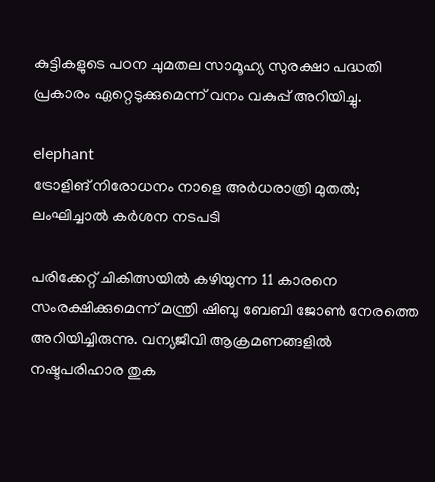കുട്ടികളുടെ പഠന ചുമതല സാമൂഹ്യ സുരക്ഷാ പദ്ധതി പ്രകാരം ഏറ്റെടുക്കുമെന്ന് വനം വകുപ്പ് അറിയിച്ചു.

elephant
ട്രോളിങ് നിരോധനം നാളെ അര്‍ധരാത്രി മുതല്‍; ലംഘിച്ചാല്‍ കര്‍ശന നടപടി

പരിക്കേറ്റ് ചികിത്സയില്‍ കഴിയുന്ന 11 കാരനെ സംരക്ഷിക്കുമെന്ന് മന്ത്രി ഷിബു ബേബി ജോണ്‍ നേരത്തെ അറിയിച്ചിരുന്നു. വന്യജീവി ആക്രമണങ്ങളില്‍ നഷ്ടപരിഹാര തുക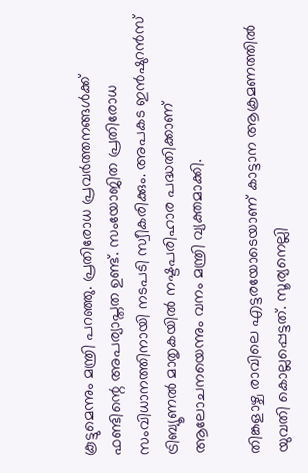കൂട്ടുമെന്നും മന്ത്രി പറഞ്ഞു. പ്രതിരോധ പ്രവര്‍ത്തനങ്ങള്‍ക്ക് ഫണ്ടിന്റെ അപര്യാപ്തത ഉണ്ട്. സംയോജിത പ്രതിരോധ സംവിധാനത്തിനായി നടപടി സ്വീകരിക്കും. അപകട ഇന്‍ഷുറന്‍സ് ട്രിബ്യൂണല്‍ മാതൃകയില്‍ നഷ്ടപരിഹാര പദ്ധതിക്കാണ് ആലോചനയെന്നും വനം മന്ത്രി വ്യക്തമാക്കി.

തിങ്കളാഴ്ച രാവിലെ എട്ടരയോടെയാണ് കാട്ടാന ആക്രമണത്തില്‍ യുവതി കൊല്ലപ്പെട്ടത്. സൂര്യനെല്ലി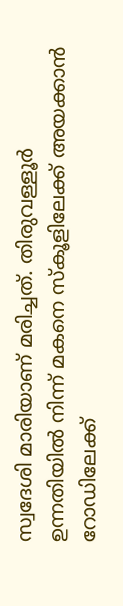സ്വദേശി മാരിയാണ് മരിച്ചത്. തിരുവള്ളൂര്‍ ഉന്നതിയില്‍ നിന്ന് മകനെ സ്‌കൂളിലേക്ക് അയക്കാന്‍ റോഡിലേക്ക്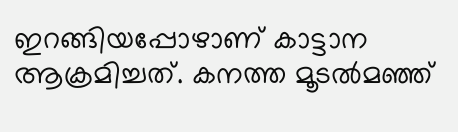ഇറങ്ങിയപ്പോഴാണ് കാട്ടാന ആക്രമിച്ചത്. കനത്ത മൂടല്‍മഞ്ഞ്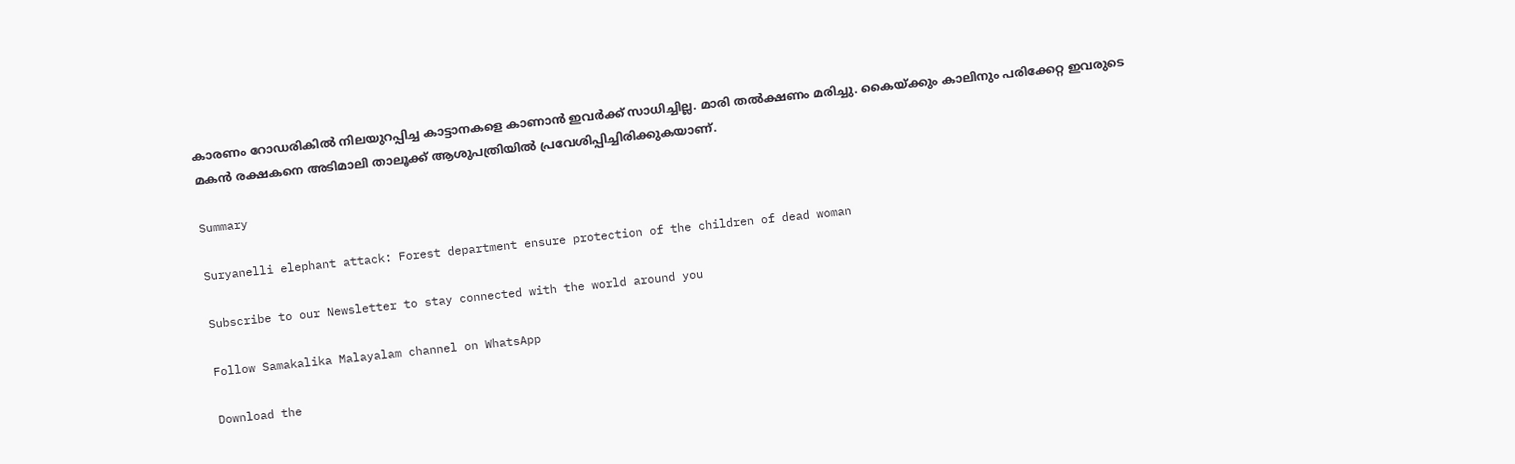കാരണം റോഡരികില്‍ നിലയുറപ്പിച്ച കാട്ടാനകളെ കാണാന്‍ ഇവര്‍ക്ക് സാധിച്ചില്ല. മാരി തല്‍ക്ഷണം മരിച്ചു. കൈയ്ക്കും കാലിനും പരിക്കേറ്റ ഇവരുടെ മകന്‍ രക്ഷകനെ അടിമാലി താലൂക്ക് ആശുപത്രിയില്‍ പ്രവേശിപ്പിച്ചിരിക്കുകയാണ്.

Summary

Suryanelli elephant attack: Forest department ensure protection of the children of dead woman

Subscribe to our Newsletter to stay connected with the world around you

Follow Samakalika Malayalam channel on WhatsApp

Download the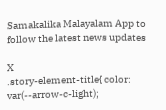Samakalika Malayalam App to follow the latest news updates

X
.story-element-title{ color: var(--arrow-c-light);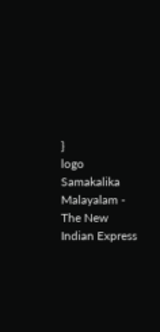}
logo
Samakalika Malayalam - The New Indian Express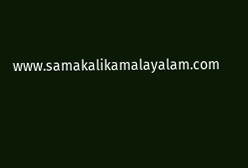www.samakalikamalayalam.com